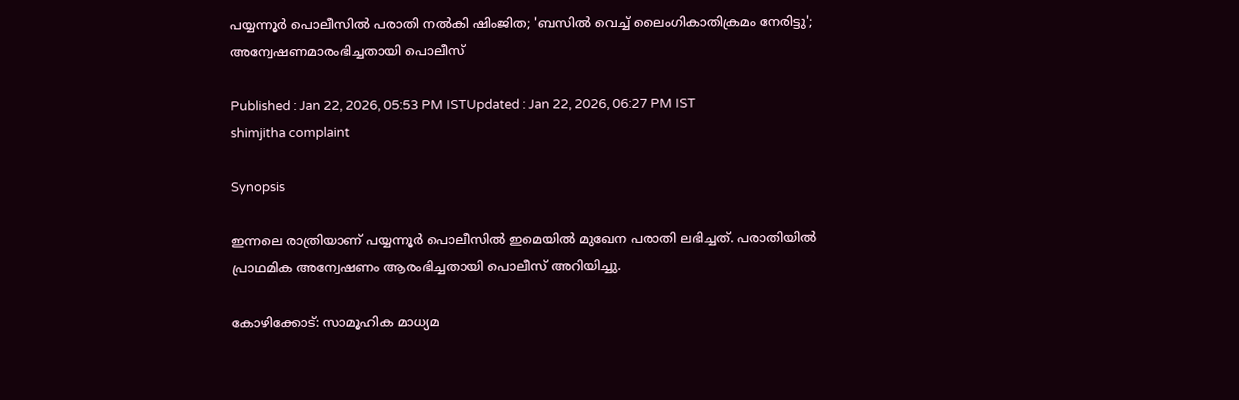പയ്യന്നൂർ പൊലീസിൽ പരാതി നൽകി ഷിംജിത; 'ബസിൽ വെച്ച് ലൈംഗികാതിക്രമം നേരിട്ടു'; അന്വേഷണമാരംഭിച്ചതായി പൊലീസ്

Published : Jan 22, 2026, 05:53 PM ISTUpdated : Jan 22, 2026, 06:27 PM IST
shimjitha complaint

Synopsis

ഇന്നലെ രാത്രിയാണ് പയ്യന്നൂർ പൊലീസിൽ ഇമെയിൽ മുഖേന പരാതി ലഭിച്ചത്. പരാതിയിൽ പ്രാഥമിക അന്വേഷണം ആരംഭിച്ചതായി പൊലീസ് അറിയിച്ചു.

കോഴിക്കോട്: സാമൂഹിക മാധ്യമ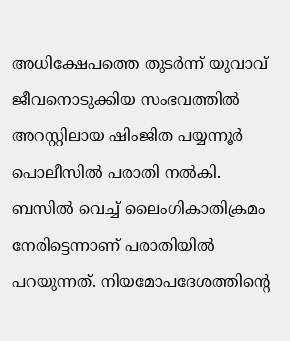അധിക്ഷേപത്തെ തുടർന്ന് യുവാവ് ജീവനൊടുക്കിയ സംഭവത്തിൽ അറസ്റ്റിലായ ഷിംജിത പയ്യന്നൂർ പൊലീസിൽ പരാതി നൽകി. ബസിൽ വെച്ച് ലൈംഗികാതിക്രമം നേരിട്ടെന്നാണ് പരാതിയിൽ പറയുന്നത്. നിയമോപദേശത്തിന്റെ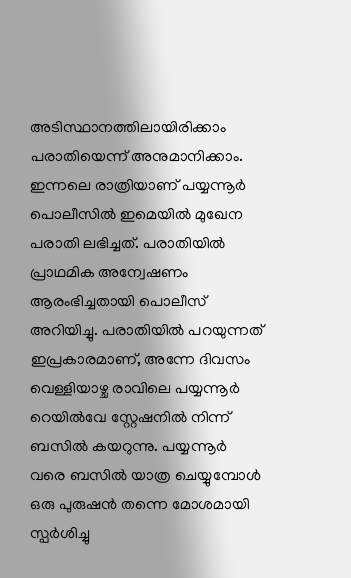അടിസ്ഥാനത്തിലായിരിക്കാം പരാതിയെന്ന് അനുമാനിക്കാം. ഇന്നലെ രാത്രിയാണ് പയ്യന്നൂർ പൊലീസിൽ ഇമെയിൽ മുഖേന പരാതി ലഭിച്ചത്. പരാതിയിൽ പ്രാഥമിക അന്വേഷണം ആരംഭിച്ചതായി പൊലീസ് അറിയിച്ചു. പരാതിയിൽ പറയുന്നത് ഇപ്രകാരമാണ്, അന്നേ ദിവസം വെള്ളിയാഴ്ച രാവിലെ പയ്യന്നൂർ റെയിൽവേ സ്റ്റേഷനിൽ നിന്ന് ബസിൽ കയറുന്നു. പയ്യന്നൂർ വരെ ബസിൽ യാത്ര ചെയ്യുമ്പോൾ ഒരു പുരുഷൻ തന്നെ മോശമായി സ്പർശിച്ചു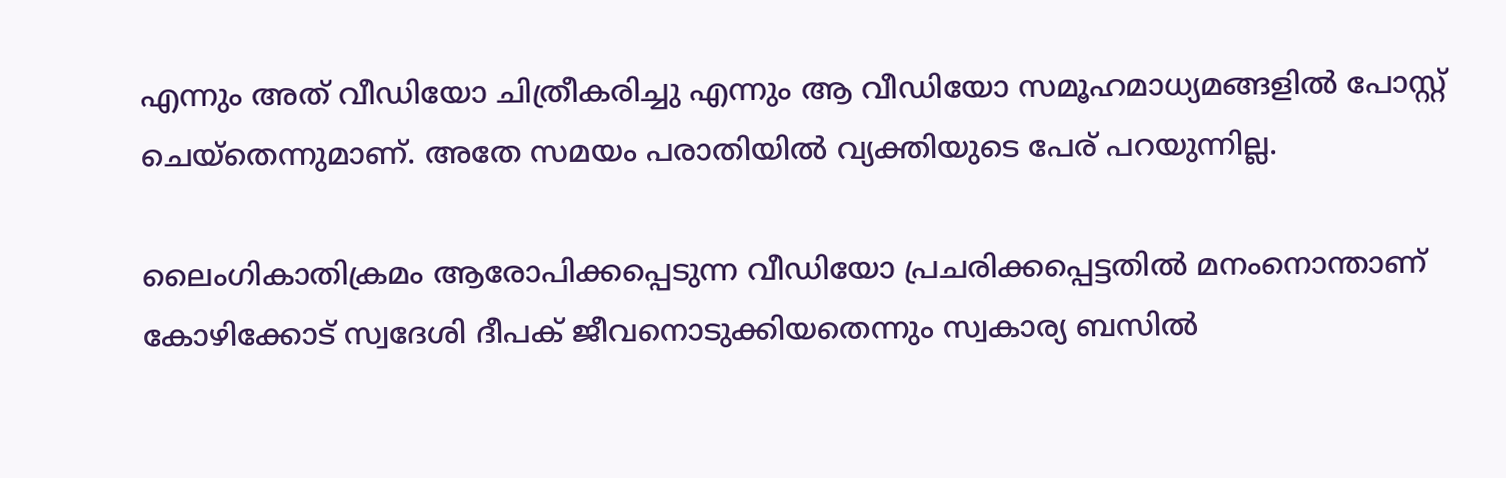എന്നും അത് വീഡിയോ ചിത്രീകരിച്ചു എന്നും ആ വീഡിയോ സമൂഹമാധ്യമങ്ങളിൽ പോസ്റ്റ് ചെയ്തെന്നുമാണ്. അതേ സമയം പരാതിയിൽ വ്യക്തിയുടെ പേര് പറയുന്നില്ല.

ലൈംഗികാതിക്രമം ആരോപിക്കപ്പെടുന്ന വീഡിയോ പ്രചരിക്കപ്പെട്ടതില്‍ മനംനൊന്താണ് കോഴിക്കോട് സ്വദേശി ദീപക് ജീവനൊടുക്കിയതെന്നും സ്വകാര്യ ബസില്‍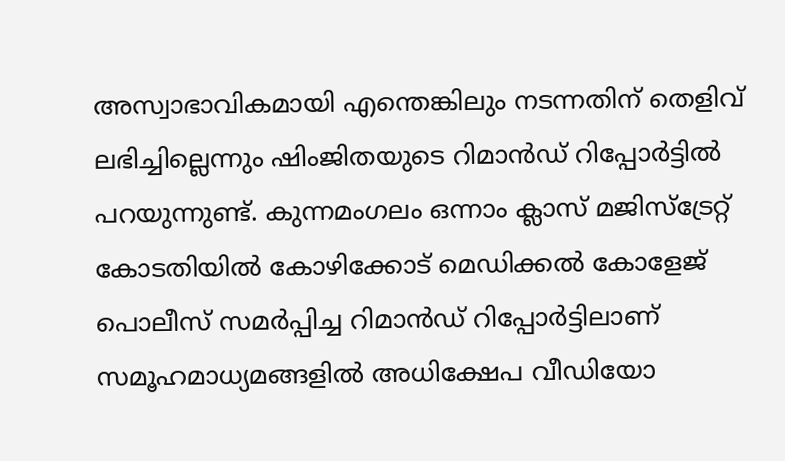അസ്വാഭാവികമായി എന്തെങ്കിലും നടന്നതിന് തെളിവ് ലഭിച്ചില്ലെന്നും ഷിംജിതയുടെ റിമാന്‍ഡ് റിപ്പോര്‍ട്ടിൽ പറയുന്നുണ്ട്. കുന്നമംഗലം ഒന്നാം ക്ലാസ് മജിസ്ട്രേറ്റ് കോടതിയില്‍ കോഴിക്കോട് മെഡിക്കല്‍ കോളേജ് പൊലീസ് സമര്‍പ്പിച്ച റിമാന്‍ഡ് റിപ്പോര്‍ട്ടിലാണ് സമൂഹമാധ്യമങ്ങളില്‍ അധിക്ഷേപ വീഡിയോ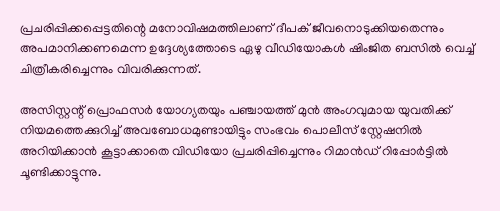പ്രചരിപ്പിക്കപ്പെട്ടതിന്റെ മനോവിഷമത്തിലാണ് ദീപക് ജീവനൊടുക്കിയതെന്നും അപമാനിക്കണമെന്ന ഉദ്ദേശ്യത്തോടെ ഏഴു വീഡിയോകള്‍ ഷിംജിത ബസില്‍ വെച്ച് ചിത്രീകരിച്ചെന്നും വിവരിക്കുന്നത്.

അസിസ്റ്റന്റ് പ്രൊഫസര്‍ യോഗ്യതയും പഞ്ചായത്ത് മുന്‍ അംഗവുമായ യുവതിക്ക് നിയമത്തെക്കുറിച്ച് അവബോധമുണ്ടായിട്ടും സംഭവം പൊലീസ് സ്റ്റേഷനില്‍ അറിയിക്കാന്‍ കൂട്ടാക്കാതെ വിഡിയോ പ്രചരിപ്പിച്ചെന്നും റിമാന്‍ഡ് റിപ്പോര്‍ട്ടില്‍ ചൂണ്ടിക്കാട്ടുന്നു.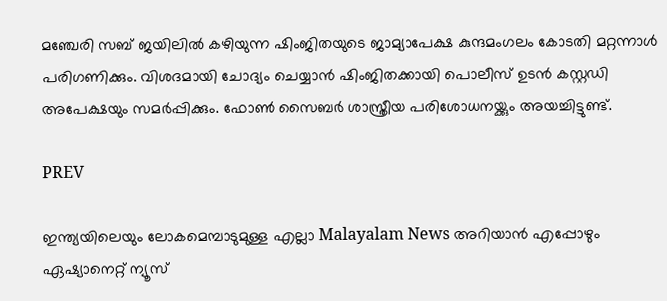മഞ്ചേരി സബ് ജയിലില്‍ കഴിയുന്ന ഷിംജിതയുടെ ജാമ്യാപേക്ഷ കുന്ദമംഗലം കോടതി മറ്റന്നാൾ പരിഗണിക്കും. വിശദമായി ചോദ്യം ചെയ്യാന്‍ ഷിംജിതക്കായി പൊലീസ് ഉടൻ കസ്റ്റഡി അപേക്ഷയും സമർപ്പിക്കും. ഫോണ്‍ സൈബര്‍ ശാസ്ത്രീയ പരിശോധനയ്ക്കും അയച്ചിട്ടുണ്ട്.

PREV

ഇന്ത്യയിലെയും ലോകമെമ്പാടുമുള്ള എല്ലാ Malayalam News അറിയാൻ എപ്പോഴും ഏഷ്യാനെറ്റ് ന്യൂസ്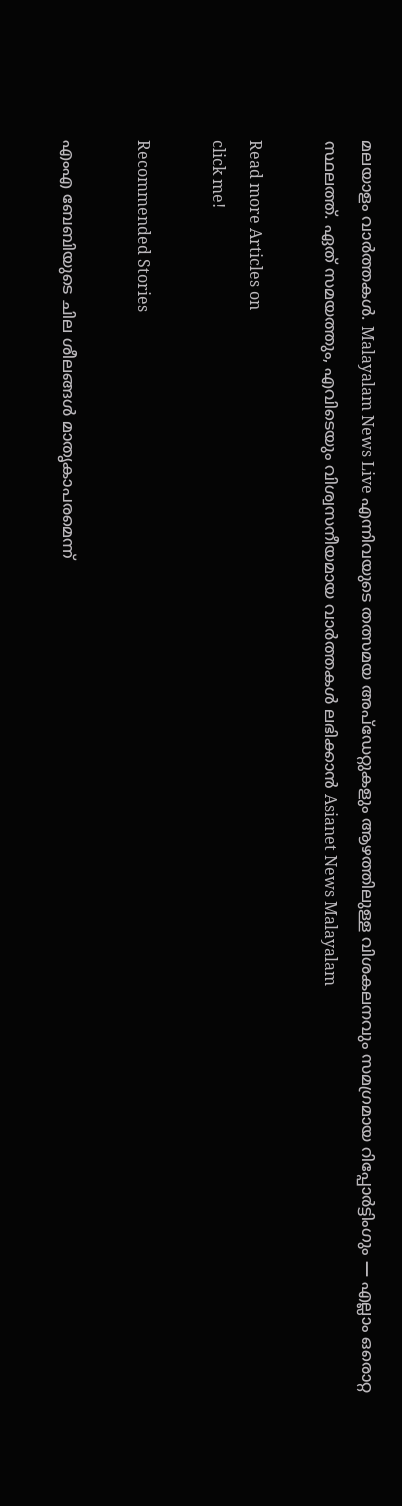മലയാളം വാർത്തകൾ. Malayalam News Live എന്നിവയുടെ തത്സമയ അപ്‌ഡേറ്റുകളും ആഴത്തിലുള്ള വിശകലനവും സമഗ്രമായ റിപ്പോർട്ടിംഗും — എല്ലാം ഒരൊറ്റ സ്ഥലത്ത്. ഏത് സമയത്തും, എവിടെയും വിശ്വസനീയമായ വാർത്തകൾ ലഭിക്കാൻ Asianet News Malayalam

Read more Articles on
click me!

Recommended Stories

എംഎ ബേബിയുടെ ചില ശീലങ്ങൾ മാതൃകാപരമെന്ന്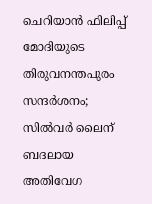ചെറിയാൻ ഫിലിപ്പ്
മോദിയുടെ തിരുവനന്തപുരം സന്ദർശനം; സിൽവർ ലൈന് ബദലായ അതിവേഗ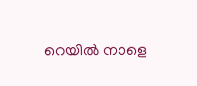റെയിൽ നാളെ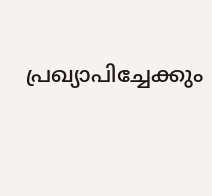പ്രഖ്യാപിച്ചേക്കും